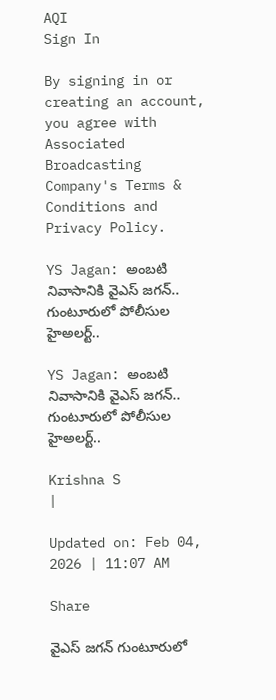AQI
Sign In

By signing in or creating an account, you agree with Associated Broadcasting Company's Terms & Conditions and Privacy Policy.

YS Jagan: అంబటి నివాసానికి వైఎస్ జగన్.. గుంటూరులో పోలీసుల హైఅలర్ట్..

YS Jagan: అంబటి నివాసానికి వైఎస్ జగన్.. గుంటూరులో పోలీసుల హైఅలర్ట్..

Krishna S
|

Updated on: Feb 04, 2026 | 11:07 AM

Share

వైఎస్ జగన్ గుంటూరులో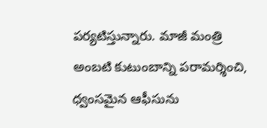పర్యటిస్తున్నారు. మాజీ మంత్రి అంబటి కుటుంబాన్ని పరామర్శించి, ధ్వంసమైన ఆఫీసును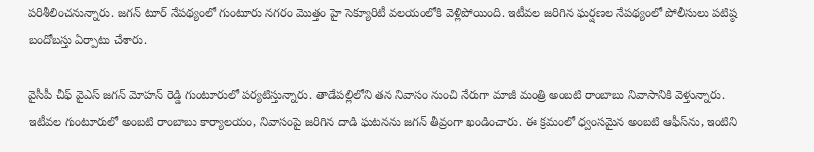పరిశీలించనున్నారు. జగన్ టూర్ నేపథ్యంలో గుంటూరు నగరం మొత్తం హై సెక్యూరిటీ వలయంలోకి వెళ్లిపోయింది. ఇటీవల జరిగిన ఘర్షణల నేపథ్యంలో పోలీసులు పటిష్ఠ బందోబస్తు ఏర్పాటు చేశారు.

వైసీపీ చీఫ్ వైఎస్ జగన్ మోహన్ రెడ్డి గుంటూరులో పర్యటిస్తున్నారు. తాడేపల్లిలోని తన నివాసం నుంచి నేరుగా మాజీ మంత్రి అంబటి రాంబాబు నివాసానికి వెళ్తున్నారు. ఇటీవల గుంటూరులో అంబటి రాంబాబు కార్యాలయం, నివాసంపై జరిగిన దాడి ఘటనను జగన్ తీవ్రంగా ఖండించారు. ఈ క్రమంలో ధ్వంసమైన అంబటి ఆఫీస్‌ను, ఇంటిని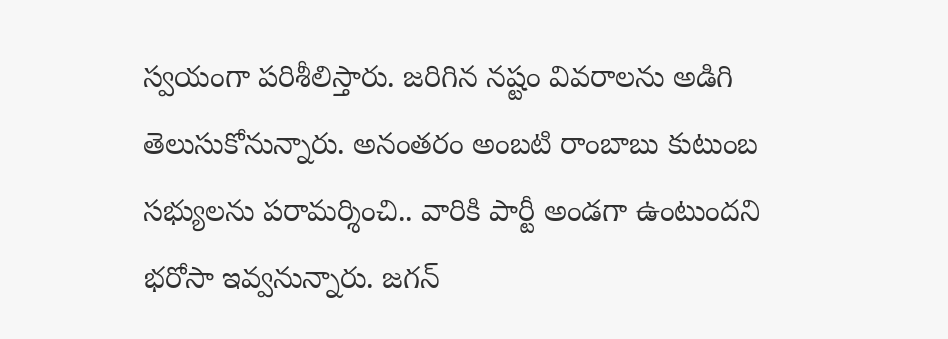స్వయంగా పరిశీలిస్తారు. జరిగిన నష్టం వివరాలను అడిగి తెలుసుకోనున్నారు. అనంతరం అంబటి రాంబాబు కుటుంబ సభ్యులను పరామర్శించి.. వారికి పార్టీ అండగా ఉంటుందని భరోసా ఇవ్వనున్నారు. జగన్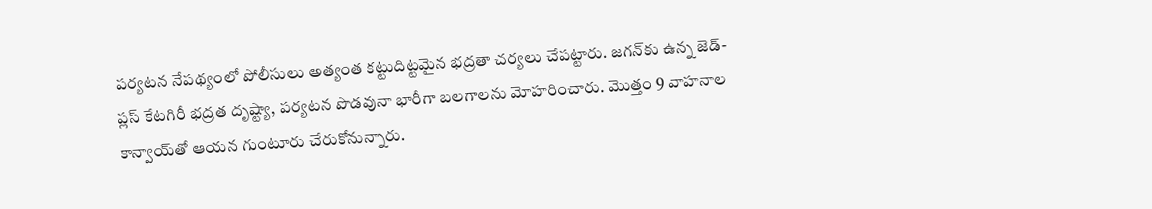పర్యటన నేపథ్యంలో పోలీసులు అత్యంత కట్టుదిట్టమైన భద్రతా చర్యలు చేపట్టారు. జగన్‌కు ఉన్న జెడ్-ప్లస్ కేటగిరీ భద్రత దృష్ట్యా, పర్యటన పొడవునా భారీగా బలగాలను మోహరించారు. మొత్తం 9 వాహనాల కాన్వాయ్‌తో ఆయన గుంటూరు చేరుకోనున్నారు.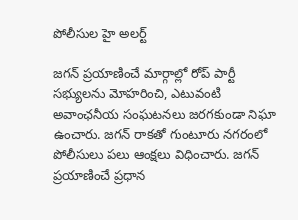పోలీసుల హై అలర్ట్

జగన్ ప్రయాణించే మార్గాల్లో రోప్ పార్టీ సభ్యులను మోహరించి, ఎటువంటి అవాంఛనీయ సంఘటనలు జరగకుండా నిఘా ఉంచారు. జగన్ రాకతో గుంటూరు నగరంలో పోలీసులు పలు ఆంక్షలు విధించారు. జగన్ ప్రయాణించే ప్రధాన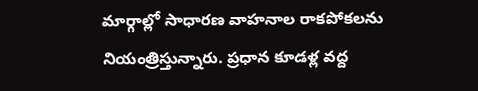మార్గాల్లో సాధారణ వాహనాల రాకపోకలను నియంత్రిస్తున్నారు. ప్రధాన కూడళ్ల వద్ద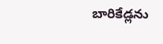బారికేడ్లను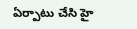ఏర్పాటు చేసి హై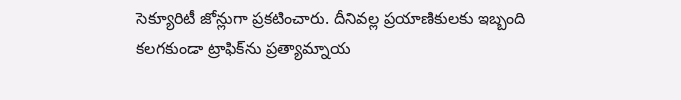సెక్యూరిటీ జోన్లుగా ప్రకటించారు. దీనివల్ల ప్రయాణికులకు ఇబ్బంది కలగకుండా ట్రాఫిక్‌ను ప్రత్యామ్నాయ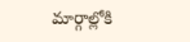మార్గాల్లోకి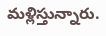మళ్లిస్తున్నారు.